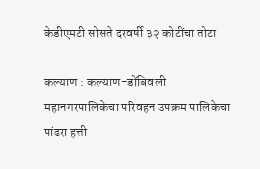केडीएमटी सोसते दरवर्षी ३२ कोटींचा तोटा

कल्याण : कल्याण-डोंबिवली महानगरपालिकेचा परिवहन उपक्रम पालिकेचा पांढरा हत्ती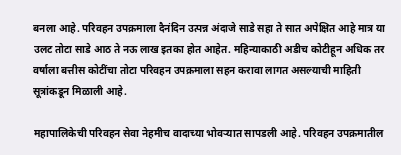बनला आहे. परिवहन उपक्रमाला दैनंदिन उत्पन्न अंदाजे साडे सहा ते सात अपेक्षित आहे मात्र या उलट तोटा साडे आठ ते नऊ लाख इतका होत आहेत. महिन्याकाठी अडीच कोटीहून अधिक तर वर्षाला बत्तीस कोटींचा तोटा परिवहन उपक्रमाला सहन करावा लागत असल्याची माहिती सूत्रांकडून मिळाली आहे.

महापालिकेची परिवहन सेवा नेहमीच वादाच्या भोवऱ्यात सापडली आहे. परिवहन उपक्रमातील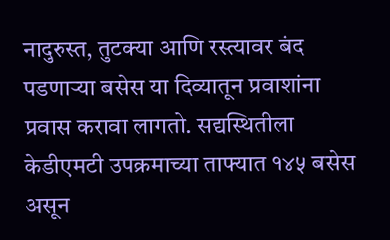नादुरुस्त, तुटक्या आणि रस्त्यावर बंद पडणाऱ्या बसेस या दिव्यातून प्रवाशांना प्रवास करावा लागतो. सद्यस्थितीला केडीएमटी उपक्रमाच्या ताफ्यात १४५ बसेस असून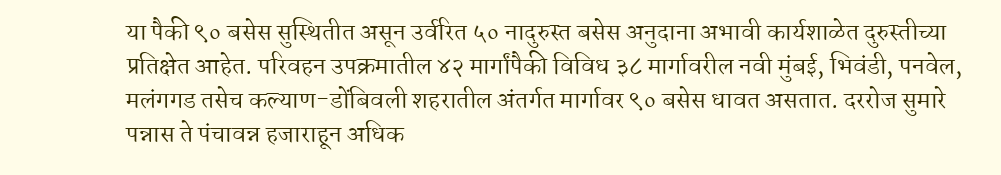या पैकी ९० बसेस सुस्थितीत असून उर्वरित ५० नादुरुस्त बसेस अनुदाना अभावी कार्यशाळेत दुरुस्तीच्या प्रतिक्षेत आहेत. परिवहन उपक्रमातील ४२ मार्गांपैकी विविध ३८ मार्गावरील नवी मुंबई, भिवंडी, पनवेल, मलंगगड तसेच कल्याण-डोंबिवली शहरातील अंतर्गत मार्गावर ९० बसेस धावत असतात. दररोज सुमारे पन्नास ते पंचावन्न हजाराहून अधिक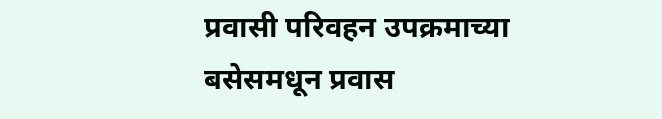प्रवासी परिवहन उपक्रमाच्या बसेसमधून प्रवास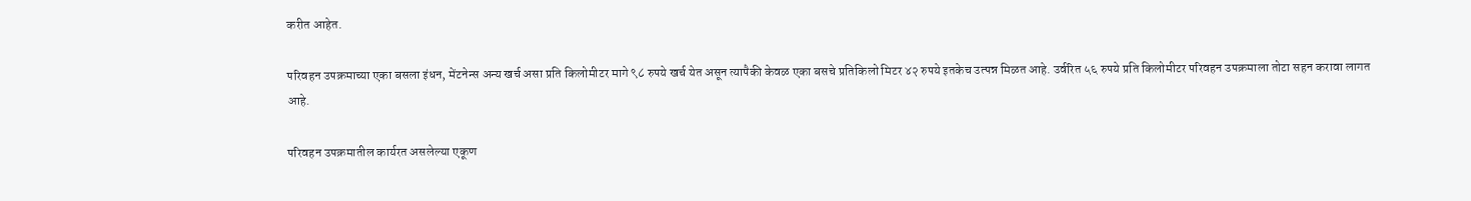करीत आहेत.

परिवहन उपक्रमाच्या एका बसला इंधन, मेंटनेन्स अन्य खर्च असा प्रति किलोमीटर मागे ९८ रुपये खर्च येत असून त्यापैकी केवळ एका बसचे प्रतिकिलो मिटर ४२ रुपये इतकेच उत्पन्न मिळत आहे. उर्वरित ५६ रुपये प्रति किलोमीटर परिवहन उपक्रमाला तोटा सहन करावा लागत आहे.

परिवहन उपक्रमातील कार्यरत असलेल्या एकूण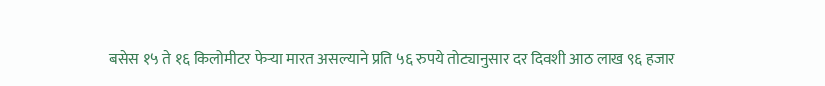बसेस १५ ते १६ किलोमीटर फेऱ्या मारत असल्याने प्रति ५६ रुपये तोट्यानुसार दर दिवशी आठ लाख ९६ हजार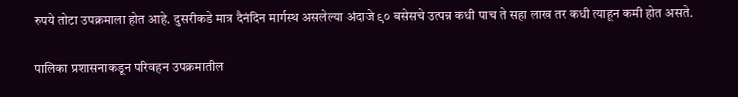रुपये तोटा उपक्रमाला होत आहे. दुसरीकडे मात्र दैनंदिन मार्गस्थ असलेल्या अंदाजे ९० बसेसचे उत्पन्न कधी पाच ते सहा लाख तर कधी त्याहून कमी होत असते.

पालिका प्रशासनाकडून परिवहन उपक्रमातील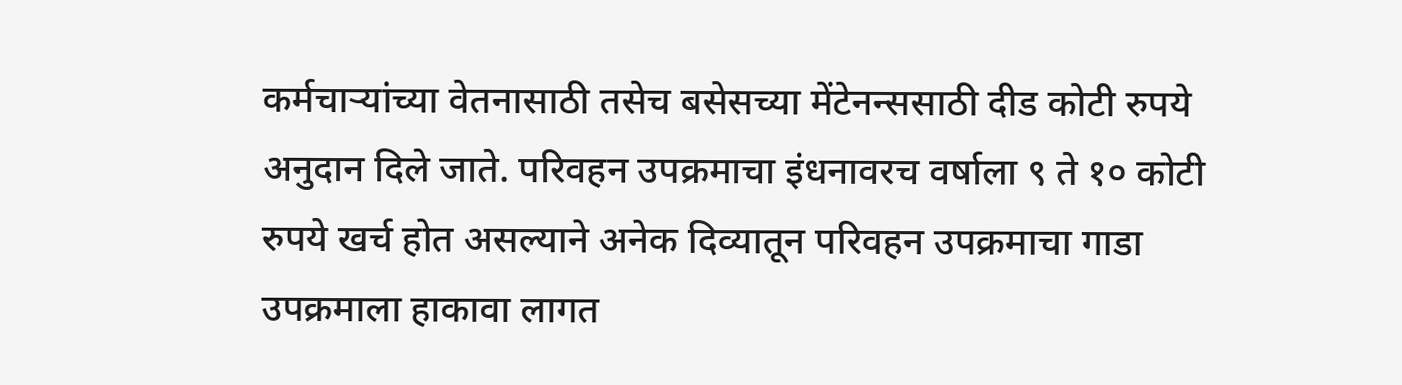कर्मचाऱ्यांच्या वेतनासाठी तसेच बसेसच्या मेंटेनन्ससाठी दीड कोटी रुपये अनुदान दिले जाते. परिवहन उपक्रमाचा इंधनावरच वर्षाला ९ ते १० कोटी रुपये खर्च होत असल्याने अनेक दिव्यातून परिवहन उपक्रमाचा गाडा उपक्रमाला हाकावा लागत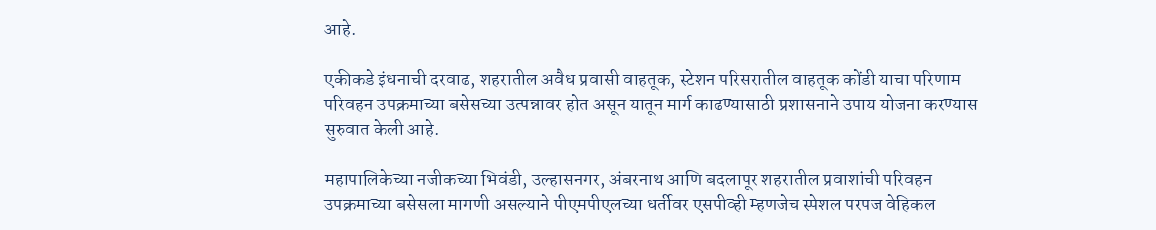आहे.

एकीकडे इंधनाची दरवाढ, शहरातील अवैध प्रवासी वाहतूक, स्टेशन परिसरातील वाहतूक कोंडी याचा परिणाम परिवहन उपक्रमाच्या बसेसच्या उत्पन्नावर होत असून यातून मार्ग काढण्यासाठी प्रशासनाने उपाय योजना करण्यास सुरुवात केली आहे.

महापालिकेच्या नजीकच्या भिवंडी, उल्हासनगर, अंबरनाथ आणि बदलापूर शहरातील प्रवाशांची परिवहन उपक्रमाच्या बसेसला मागणी असल्याने पीएमपीएलच्या धर्तीवर एसपीव्ही म्हणजेच स्पेशल परपज वेहिकल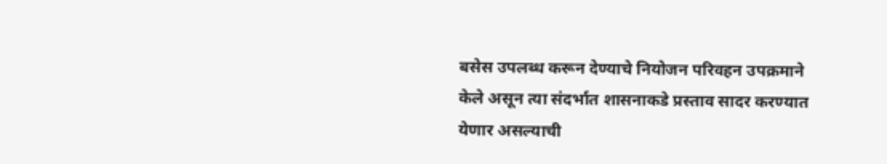बसेस उपलब्ध करून देण्याचे नियोजन परिवहन उपक्रमाने केले असून त्या संदर्भात शासनाकडे प्रस्ताव सादर करण्यात येणार असल्याची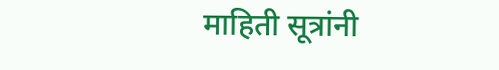माहिती सूत्रांनी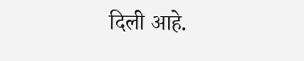दिली आहे.